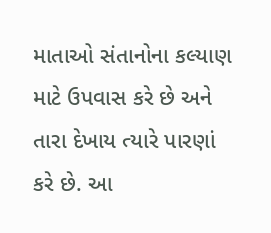માતાઓ સંતાનોના કલ્યાણ માટે ઉપવાસ કરે છે અને તારા દેખાય ત્યારે પારણાં કરે છે. આ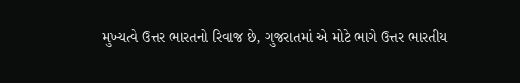મુખ્યત્વે ઉત્તર ભારતનો રિવાજ છે, ગુજરાતમાં એ મોટે ભાગે ઉત્તર ભારતીય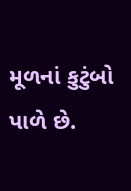મૂળનાં કુટુંબો પાળે છે.